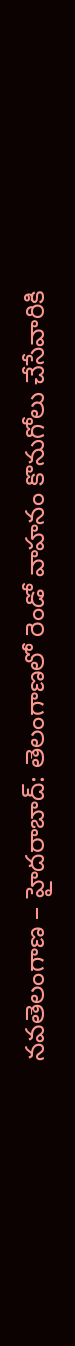నవతెలంగాణ – హైదరాబాద్: తెలంగాణలో రెండో వాహనం కొనుగోలు చేసేవారికి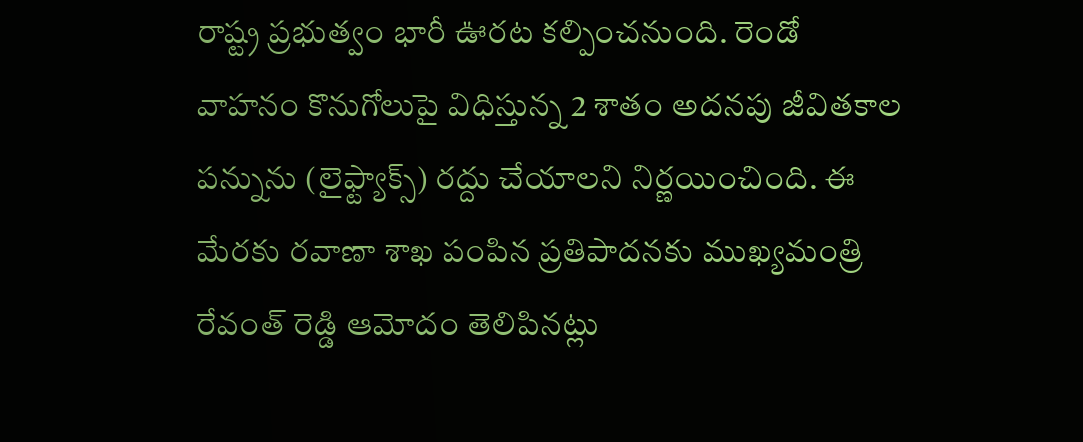రాష్ట్ర ప్రభుత్వం భారీ ఊరట కల్పించనుంది. రెండో వాహనం కొనుగోలుపై విధిస్తున్న 2 శాతం అదనపు జీవితకాల పన్నును (లైఫ్ట్యాక్స్) రద్దు చేయాలని నిర్ణయించింది. ఈ మేరకు రవాణా శాఖ పంపిన ప్రతిపాదనకు ముఖ్యమంత్రి రేవంత్ రెడ్డి ఆమోదం తెలిపినట్లు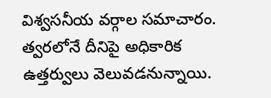విశ్వసనీయ వర్గాల సమాచారం. త్వరలోనే దీనిపై అధికారిక ఉత్తర్వులు వెలువడనున్నాయి.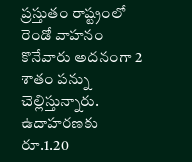ప్రస్తుతం రాష్ట్రంలో రెండో వాహనం కొనేవారు అదనంగా 2 శాతం పన్ను చెల్లిస్తున్నారు. ఉదాహరణకు రూ.1.20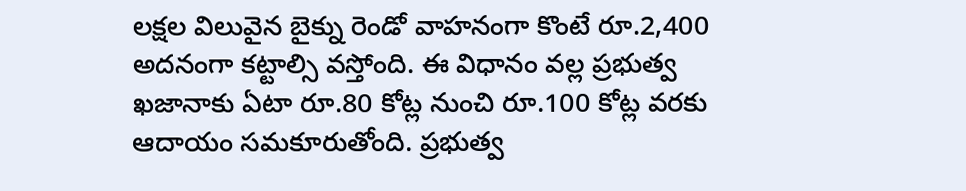లక్షల విలువైన బైక్ను రెండో వాహనంగా కొంటే రూ.2,400 అదనంగా కట్టాల్సి వస్తోంది. ఈ విధానం వల్ల ప్రభుత్వ ఖజానాకు ఏటా రూ.80 కోట్ల నుంచి రూ.100 కోట్ల వరకు ఆదాయం సమకూరుతోంది. ప్రభుత్వ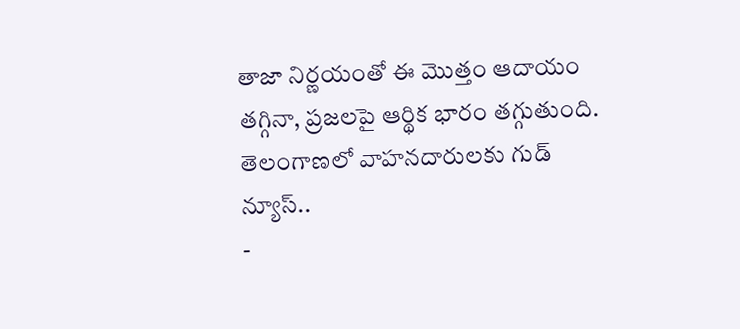తాజా నిర్ణయంతో ఈ మొత్తం ఆదాయం తగ్గినా, ప్రజలపై ఆర్థిక భారం తగ్గుతుంది.
తెలంగాణలో వాహనదారులకు గుడ్ న్యూస్..
-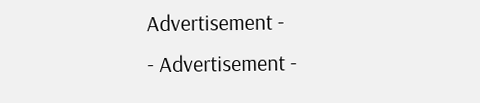Advertisement -
- Advertisement -